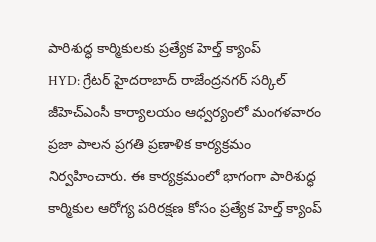పారిశుద్ధ కార్మికులకు ప్రత్యేక హెల్త్ క్యాంప్
HYD: గ్రేటర్ హైదరాబాద్ రాజేంద్రనగర్ సర్కిల్ జీహెచ్ఎంసీ కార్యాలయం ఆధ్వర్యంలో మంగళవారం ప్రజా పాలన ప్రగతి ప్రణాళిక కార్యక్రమం నిర్వహించారు. ఈ కార్యక్రమంలో భాగంగా పారిశుద్ధ కార్మికుల ఆరోగ్య పరిరక్షణ కోసం ప్రత్యేక హెల్త్ క్యాంప్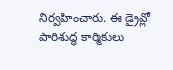నిర్వహించారు. ఈ డ్రైవ్లో పారిశుద్ధ కార్మికులు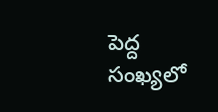పెద్ద సంఖ్యలో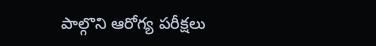పాల్గొని ఆరోగ్య పరీక్షలు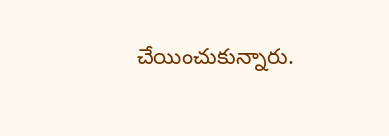చేయించుకున్నారు.